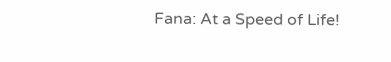Fana: At a Speed of Life!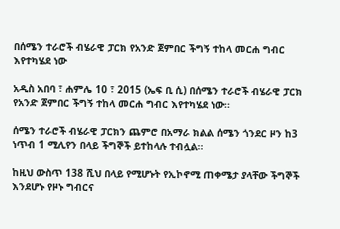በሰሜን ተራሮች ብሄራዊ ፓርክ የአንድ ጀምበር ችግኝ ተከላ መርሐ ግብር እየተካሄደ ነው

አዲስ አበባ ፣ ሐምሌ 10 ፣ 2015 (ኤፍ ቢ ሲ) በሰሜን ተራሮች ብሄራዊ ፓርክ የአንድ ጀምበር ችግኝ ተከላ መርሐ ግብር እየተካሄደ ነው፡፡

ሰሜን ተራሮች ብሄራዊ ፓርክን ጨምሮ በአማራ ክልል ሰሜን ጎንደር ዞን ከ3 ነጥብ 1 ሚሊየን በላይ ችግኞች ይተከላሉ ተብሏል፡፡

ከዚህ ውስጥ 138 ሺህ በላይ የሚሆኑት የኢኮኖሚ ጠቀሜታ ያላቸው ችግኞች እንደሆኑ የዞኑ ግብርና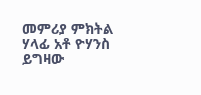መምሪያ ምክትል ሃላፊ አቶ ዮሃንስ ይግዛው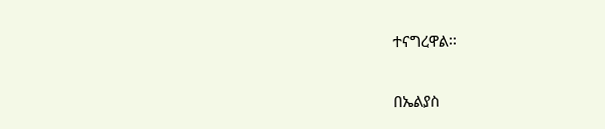ተናግረዋል፡፡

በኤልያስ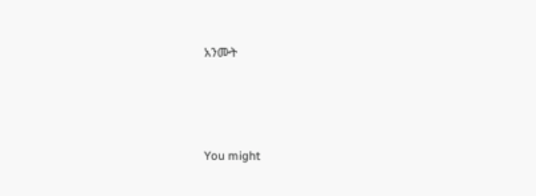አንሙት



You might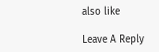also like

Leave A Reply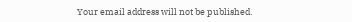Your email address will not be published.